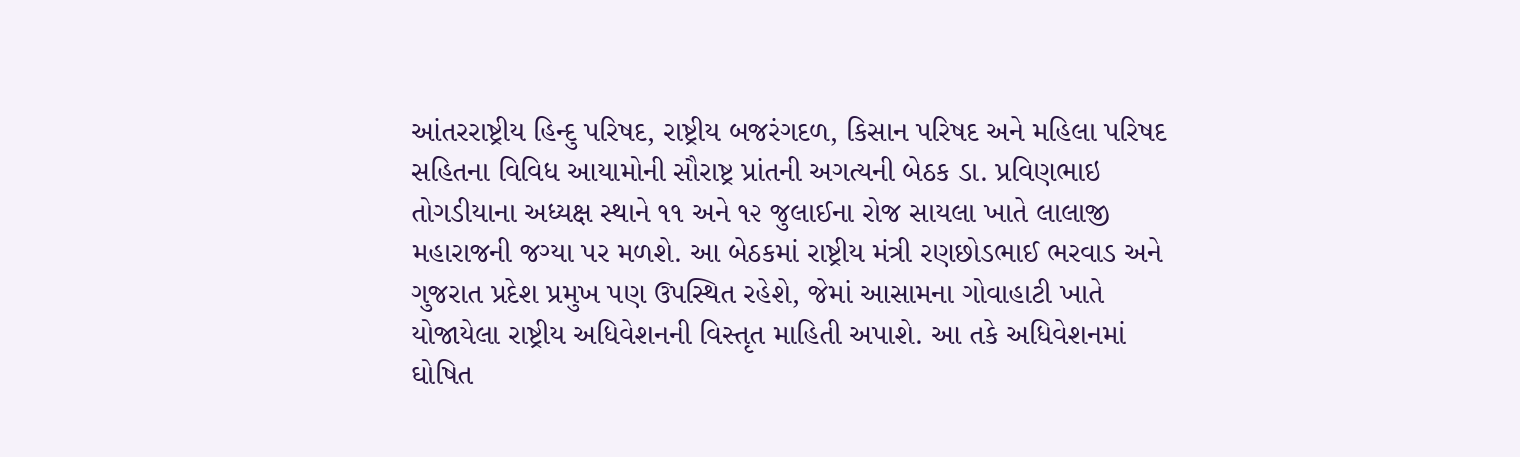આંતરરાષ્ટ્રીય હિન્દુ પરિષદ, રાષ્ટ્રીય બજરંગદળ, કિસાન પરિષદ અને મહિલા પરિષદ સહિતના વિવિધ આયામોની સૌરાષ્ટ્ર પ્રાંતની અગત્યની બેઠક ડા. પ્રવિણભાઇ તોગડીયાના અધ્યક્ષ સ્થાને ૧૧ અને ૧૨ જુલાઈના રોજ સાયલા ખાતે લાલાજી મહારાજની જગ્યા પર મળશે. આ બેઠકમાં રાષ્ટ્રીય મંત્રી રણછોડભાઈ ભરવાડ અને ગુજરાત પ્રદેશ પ્રમુખ પણ ઉપસ્થિત રહેશે, જેમાં આસામના ગોવાહાટી ખાતે યોજાયેલા રાષ્ટ્રીય અધિવેશનની વિસ્તૃત માહિતી અપાશે. આ તકે અધિવેશનમાં ઘોષિત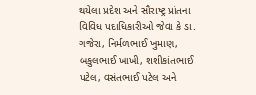થયેલા પ્રદેશ અને સૌરાષ્ટ્ર પ્રાંતના વિવિધ પદાધિકારીઓ જેવા કે ડા. ગજેરા, નિર્મળભાઈ ખુમાણ, બકુલભાઈ ખાખી, શશીકાંતભાઈ પટેલ, વસંતભાઈ પટેલ અને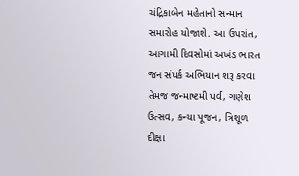ચંદ્રિકાબેન મહેતાનો સન્માન સમારોહ યોજાશે. આ ઉપરાંત, આગામી દિવસોમાં અખંડ ભારત જન સંપર્ક અભિયાન શરૂ કરવા તેમજ જન્માષ્ટમી પર્વ, ગણેશ ઉત્સવ, કન્યા પૂજન, ત્રિશૂળ દીક્ષા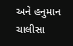અને હનુમાન ચાલીસા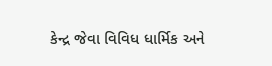કેન્દ્ર જેવા વિવિધ ધાર્મિક અને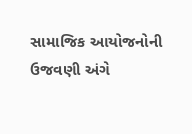સામાજિક આયોજનોની ઉજવણી અંગે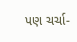પણ ચર્ચા-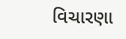વિચારણા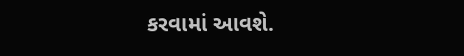કરવામાં આવશે.